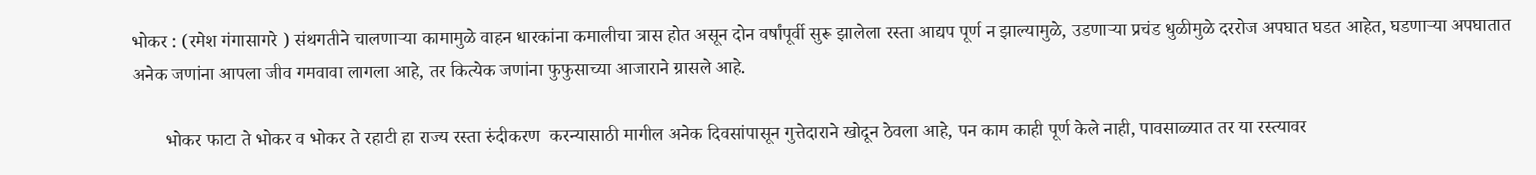भोकर : (रमेश गंगासागरे ) संथगतीने चालणाऱ्या कामामुळे वाहन धारकांना कमालीचा त्रास होत असून दोन वर्षांपूर्वी सुरू झालेला रस्ता आद्यप पूर्ण न झाल्यामुळे, उडणाऱ्या प्रचंड धुळीमुळे दररोज अपघात घडत आहेत, घडणाऱ्या अपघातात अनेक जणांना आपला जीव गमवावा लागला आहे, तर कित्येक जणांना फुफुसाच्या आजाराने ग्रासले आहे.

       भोकर फाटा ते भोकर व भोकर ते रहाटी हा राज्य रस्ता रुंदीकरण  करन्यासाठी मागील अनेक दिवसांपासून गुत्तेदाराने खोदून ठेवला आहे, पन काम काही पूर्ण केले नाही, पावसाळ्यात तर या रस्त्यावर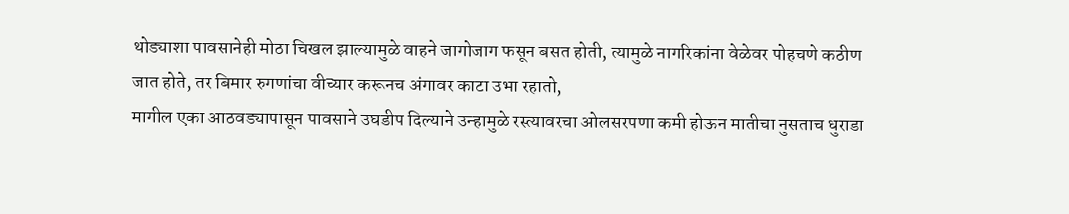थोड्याशा पावसानेही मोठा चिखल झाल्यामुळे वाहने जागोजाग फसून बसत होती, त्यामुळे नागरिकांना वेळेवर पोहचणे कठीण जात होते, तर बिमार रुगणांचा वीच्यार करूनच अंगावर काटा उभा रहातो,
मागील एका आठवड्यापासून पावसाने उघडीप दिल्याने उन्हामुळे रस्त्यावरचा ओलसरपणा कमी होऊन मातीचा नुसताच धुराडा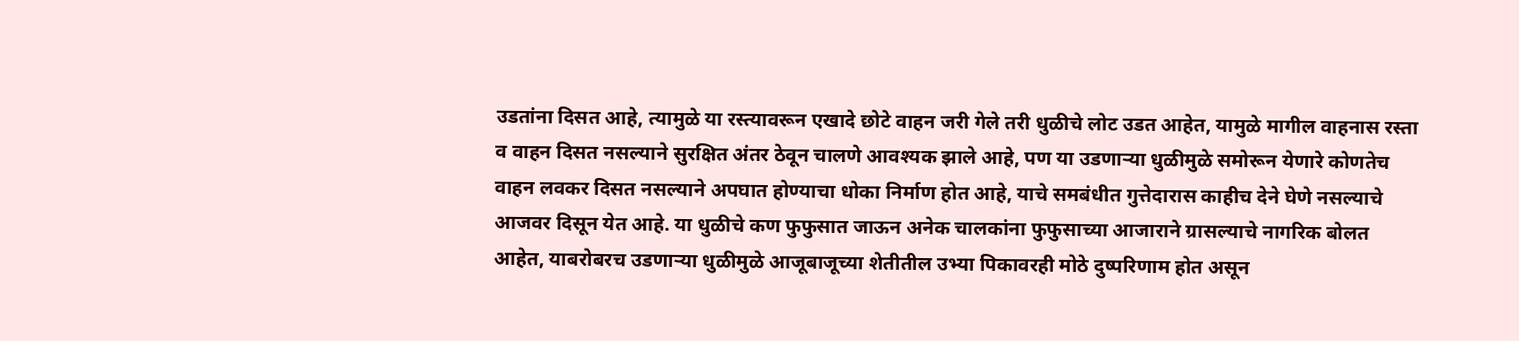उडतांना दिसत आहे, त्यामुळे या रस्त्यावरून एखादे छोटे वाहन जरी गेले तरी धुळीचे लोट उडत आहेत, यामुळे मागील वाहनास रस्ता व वाहन दिसत नसल्याने सुरक्षित अंतर ठेवून चालणे आवश्यक झाले आहे, पण या उडणाऱ्या धुळीमुळे समोरून येणारे कोणतेच वाहन लवकर दिसत नसल्याने अपघात होण्याचा धोका निर्माण होत आहे, याचे समबंधीत गुत्तेदारास काहीच देने घेणे नसल्याचे आजवर दिसून येत आहे. या धुळीचे कण फुफुसात जाऊन अनेक चालकांना फुफुसाच्या आजाराने ग्रासल्याचे नागरिक बोलत आहेत, याबरोबरच उडणाऱ्या धुळीमुळे आजूबाजूच्या शेतीतील उभ्या पिकावरही मोठे दुष्परिणाम होत असून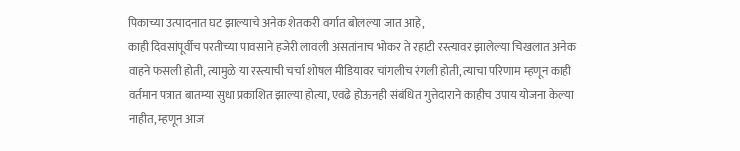पिकाच्या उत्पादनात घट झाल्याचे अनेक शेतकरी वर्गात बोलल्या जात आहे,
काही दिवसांपूर्वीच परतीच्या पावसाने हजेरी लावली असतांनाच भोकर ते रहाटी रस्त्यावर झालेल्या चिखलात अनेक वाहने फसली होती, त्यामुळे या रस्त्याची चर्चा शोषल मीडियावर चांगलीच रंगली होती, त्याचा परिणाम म्हणून काही वर्तमान पत्रात बातम्या सुधा प्रकाशित झाल्या होत्या, एवढे होऊनही संबंधित गुत्तेदाराने काहीच उपाय योजना केल्या नाहीत, म्हणून आज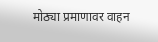मोठ्या प्रमाणावर वाहन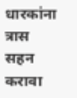धारकांना त्रास सहन करावा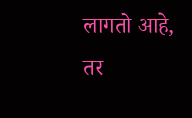लागतो आहे, तर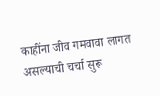काहींना जीव गमवावा लागत असल्याची चर्चा सुरू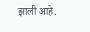झाली आहे.